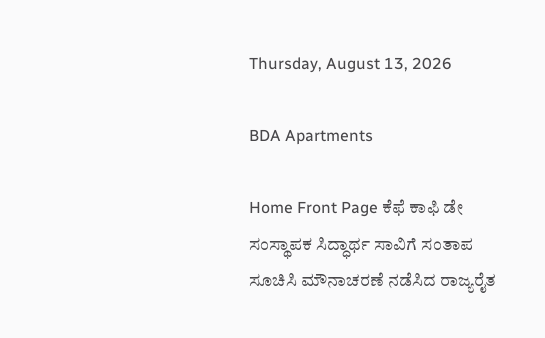Thursday, August 13, 2026

BDA Apartments

Home Front Page ಕೆಫೆ ಕಾಫಿ ಡೇ ಸಂಸ್ಥಾಪಕ ಸಿದ್ಧಾರ್ಥ ಸಾವಿಗೆ ಸಂತಾಪ ಸೂಚಿಸಿ ಮೌನಾಚರಣೆ ನಡೆಸಿದ ರಾಜ್ಯರೈತ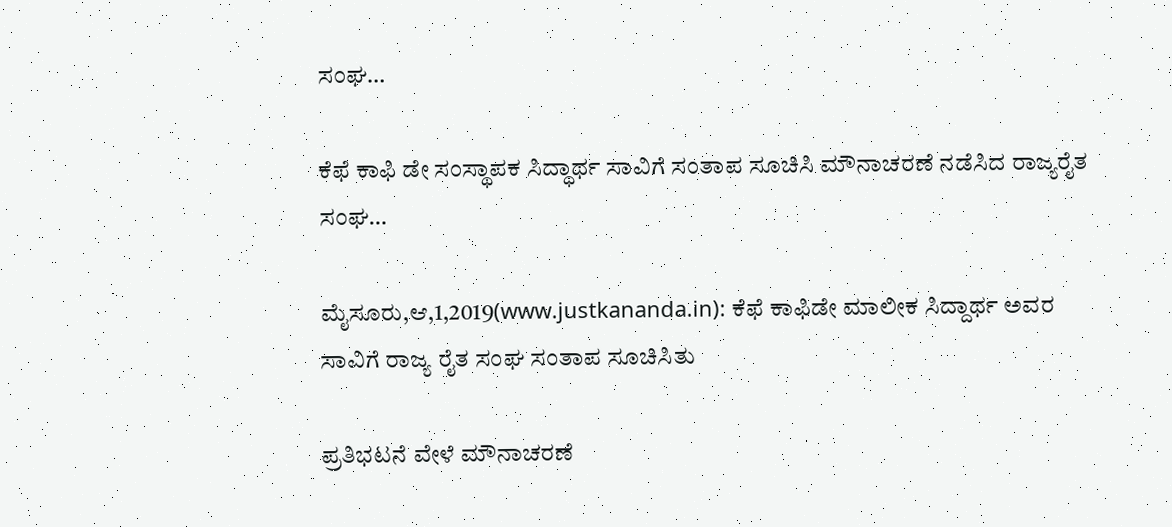ಸಂಘ…

ಕೆಫೆ ಕಾಫಿ ಡೇ ಸಂಸ್ಥಾಪಕ ಸಿದ್ಧಾರ್ಥ ಸಾವಿಗೆ ಸಂತಾಪ ಸೂಚಿಸಿ ಮೌನಾಚರಣೆ ನಡೆಸಿದ ರಾಜ್ಯರೈತ ಸಂಘ…

ಮೈಸೂರು,ಆ,1,2019(www.justkananda.in): ಕೆಫೆ ಕಾಫಿಡೇ ಮಾಲೀಕ ಸಿದ್ದಾರ್ಥ ಅವರ ಸಾವಿಗೆ ರಾಜ್ಯ ರೈತ ಸಂಘ ಸಂತಾಪ ಸೂಚಿಸಿತು

ಪ್ರತಿಭಟನೆ ವೇಳೆ ಮೌನಾಚರಣೆ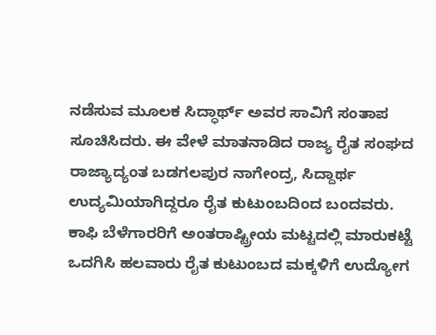ನಡೆಸುವ ಮೂಲಕ ಸಿದ್ಧಾರ್ಥ್ ಅವರ ಸಾವಿಗೆ ಸಂತಾಪ ಸೂಚಿಸಿದರು. ಈ ವೇಳೆ ಮಾತನಾಡಿದ ರಾಜ್ಯ ರೈತ ಸಂಘದ ರಾಜ್ಯಾದ್ಯಂತ ಬಡಗಲಪುರ ನಾಗೇಂದ್ರ, ಸಿದ್ದಾರ್ಥ ಉದ್ಯಮಿಯಾಗಿದ್ದರೂ ರೈತ ಕುಟುಂಬದಿಂದ ಬಂದವರು. ಕಾಫಿ ಬೆಳೆಗಾರರಿಗೆ ಅಂತರಾಷ್ಟ್ರೀಯ ಮಟ್ಟದಲ್ಲಿ ಮಾರುಕಟ್ಟೆ ಒದಗಿಸಿ ಹಲವಾರು ರೈತ ಕುಟುಂಬದ ಮಕ್ಕಳಿಗೆ ಉದ್ಯೋಗ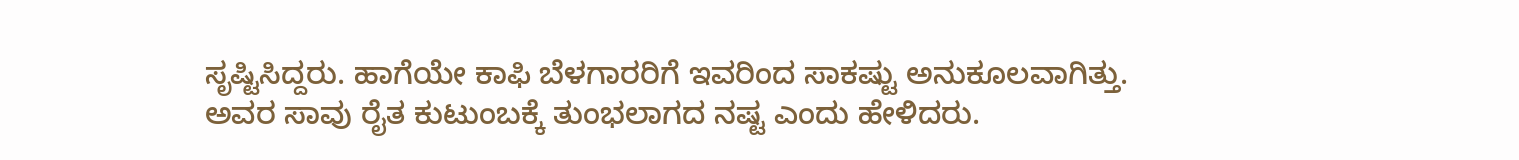ಸೃಷ್ಟಿಸಿದ್ದರು. ಹಾಗೆಯೇ ಕಾಫಿ ಬೆಳಗಾರರಿಗೆ ಇವರಿಂದ ಸಾಕಷ್ಟು ಅನುಕೂಲವಾಗಿತ್ತು. ಅವರ ಸಾವು ರೈತ ಕುಟುಂಬಕ್ಕೆ ತುಂಭಲಾಗದ ನಷ್ಟ‌ ಎಂದು ಹೇಳಿದರು.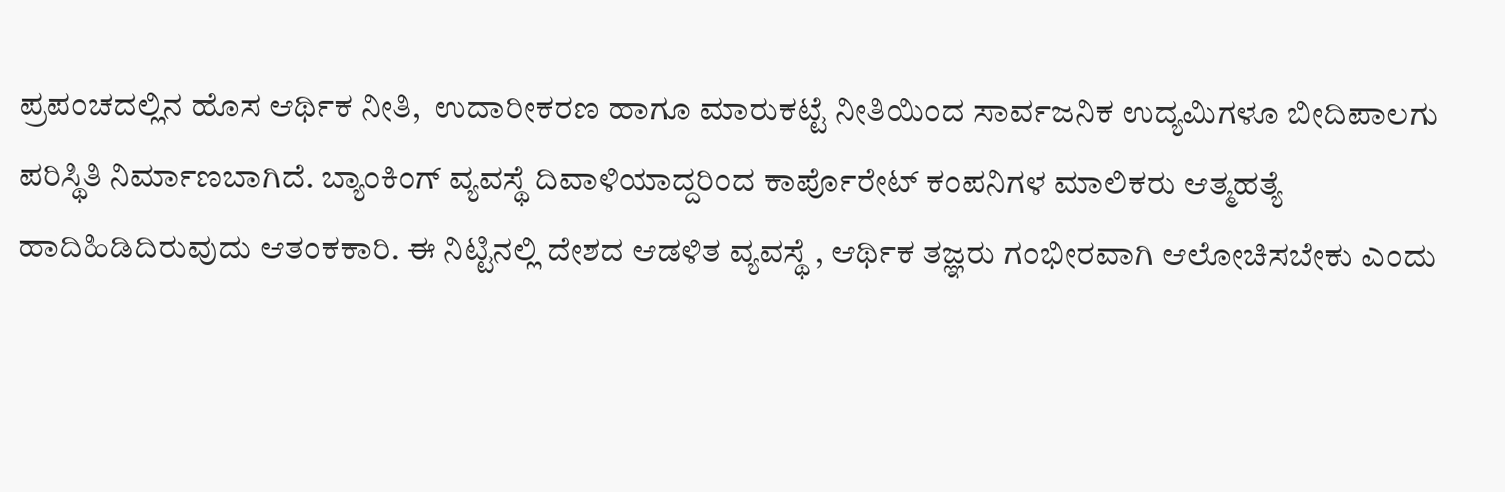ಪ್ರಪಂಚದಲ್ಲಿನ ಹೊಸ ಆರ್ಥಿಕ ನೀತಿ,  ಉದಾರೀಕರಣ ಹಾಗೂ ಮಾರುಕಟ್ಟೆ ನೀತಿಯಿಂದ ಸಾರ್ವಜನಿಕ ಉದ್ಯಮಿಗಳೂ ಬೀದಿಪಾಲಗು ಪರಿಸ್ಥಿತಿ ನಿರ್ಮಾಣಬಾಗಿದೆ. ಬ್ಯಾಂಕಿಂಗ್ ವ್ಯವಸ್ಥೆ ದಿವಾಳಿಯಾದ್ದರಿಂದ ಕಾರ್ಪೊರೇಟ್ ಕಂಪನಿಗಳ ಮಾಲಿಕರು ಆತ್ಮಹತ್ಯೆ ಹಾದಿಹಿಡಿದಿರುವುದು ಆತಂಕಕಾರಿ. ಈ ನಿಟ್ಟಿನಲ್ಲಿ ದೇಶದ ಆಡಳಿತ ವ್ಯವಸ್ಥೆ , ಆರ್ಥಿಕ ತಜ್ಞರು ಗಂಭೀರವಾಗಿ ಆಲೋಚಿಸಬೇಕು ಎಂದು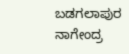ಬಡಗಲಾಪುರ ನಾಗೇಂದ್ರ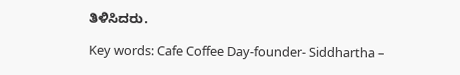ತಿಳಿಸಿದರು.

Key words: Cafe Coffee Day-founder- Siddhartha –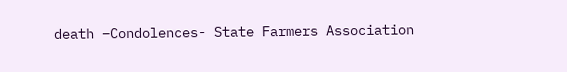death –Condolences- State Farmers Association